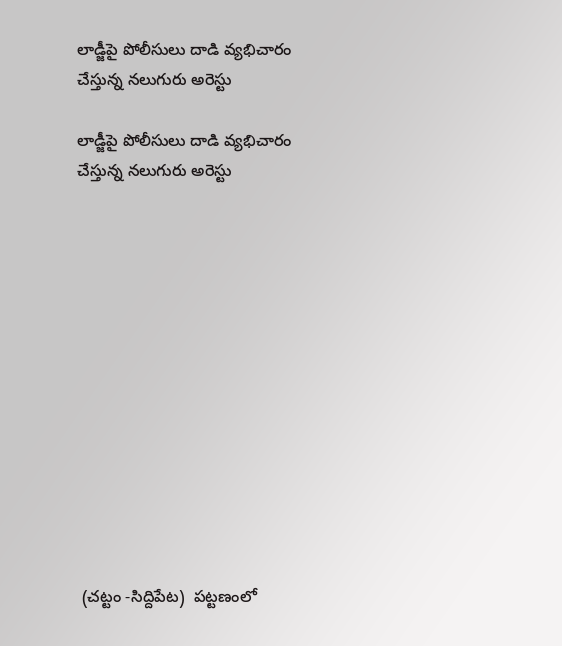లాడ్జీపై పోలీసులు దాడి వ్యభిచారం చేస్తున్న నలుగురు అరెస్టు

లాడ్జీపై పోలీసులు దాడి వ్యభిచారం చేస్తున్న నలుగురు అరెస్టు













 (చట్టం -సిద్దిపేట)  పట్టణంలో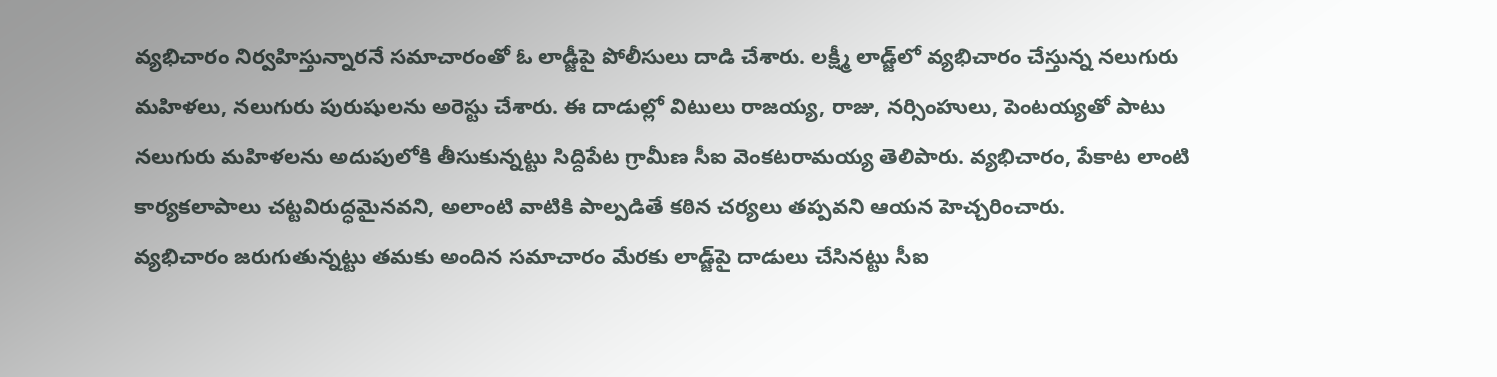వ్యభిచారం నిర్వహిస్తున్నారనే సమాచారంతో ఓ లాడ్జీపై పోలీసులు దాడి చేశారు. లక్ష్మీ లాడ్జ్‌లో వ్యభిచారం చేస్తున్న నలుగురు మహిళలు, నలుగురు పురుషులను అరెస్టు చేశారు. ఈ దాడుల్లో విటులు రాజయ్య, రాజు, నర్సింహులు, పెంటయ్యతో పాటు నలుగురు మహిళలను అదుపులోకి తీసుకున్నట్టు సిద్దిపేట గ్రామీణ సీఐ వెంకటరామయ్య తెలిపారు. వ్యభిచారం, పేకాట లాంటి కార్యకలాపాలు చట్టవిరుద్ధమైనవని, అలాంటి వాటికి పాల్పడితే కఠిన చర్యలు తప్పవని ఆయన హెచ్చరించారు.
వ్యభిచారం జరుగుతున్నట్టు తమకు అందిన సమాచారం మేరకు లాడ్జ్‌పై దాడులు చేసినట్టు సీఐ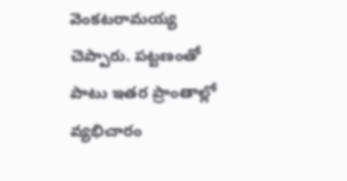వెంకటరామయ్య చెప్పారు. పట్టణంతో పాటు ఇతర ప్రాంతాల్లో వ్యభిచారం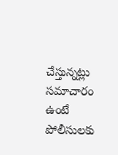చేస్తున్నట్లు సమాచారం ఉంటే పోలీసులకు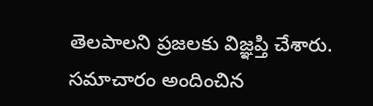తెలపాలని ప్రజలకు విజ్ఞప్తి చేశారు. సమాచారం అందించిన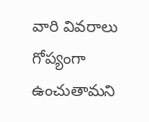వారి వివరాలు గోప్యంగా ఉంచుతామని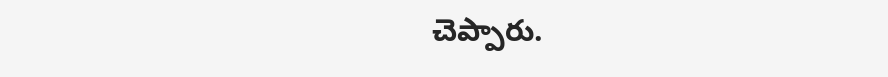చెప్పారు.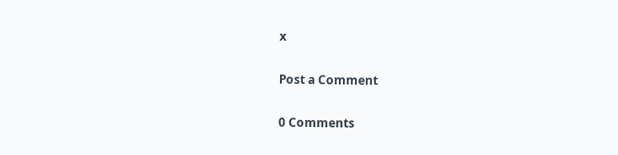x

Post a Comment

0 Comments